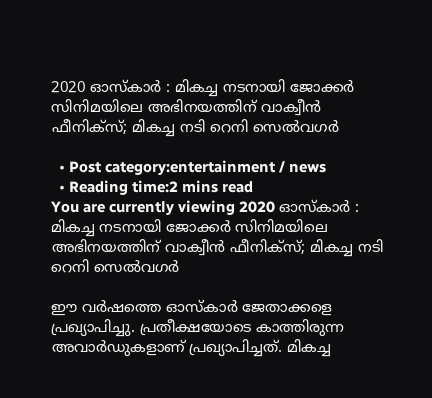2020 ഓസ്‌കാര്‍ : മികച്ച നടനായി ജോക്കര്‍ സിനിമയിലെ അഭിനയത്തിന് വാക്വീന്‍ ഫീനിക്‌സ്; മികച്ച നടി റെനി സെല്‍വഗര്‍

  • Post category:entertainment / news
  • Reading time:2 mins read
You are currently viewing 2020 ഓസ്‌കാര്‍ : മികച്ച നടനായി ജോക്കര്‍ സിനിമയിലെ അഭിനയത്തിന് വാക്വീന്‍ ഫീനിക്‌സ്; മികച്ച നടി റെനി സെല്‍വഗര്‍

ഈ വര്‍ഷത്തെ ഓസ്‌കാര്‍ ജേതാക്കളെ പ്രഖ്യാപിച്ചു. പ്രതീക്ഷയോടെ കാത്തിരുന്ന അവാര്‍ഡുകളാണ് പ്രഖ്യാപിച്ചത്. മികച്ച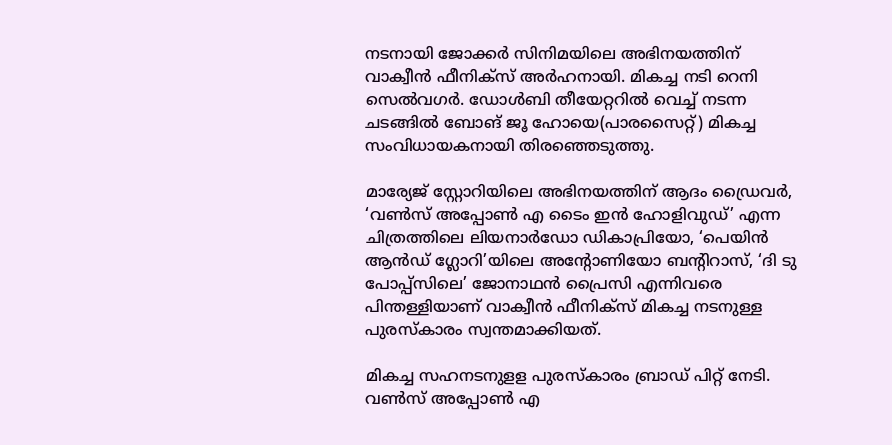നടനായി ജോക്കര്‍ സിനിമയിലെ അഭിനയത്തിന് വാക്വീന്‍ ഫീനിക്‌സ് അര്‍ഹനായി. മികച്ച നടി റെനി സെല്‍വഗര്‍. ഡോള്‍ബി തീയേറ്ററില്‍ വെച്ച് നടന്ന ചടങ്ങില്‍ ബോങ് ജൂ ഹോയെ(പാരസൈറ്റ്) മികച്ച സംവിധായകനായി തിരഞ്ഞെടുത്തു.

മാര്യേജ് സ്റ്റോറിയിലെ അഭിനയത്തിന് ആദം ഡ്രൈവര്‍, ‘വണ്‍സ് അപ്പോണ്‍ എ ടൈം ഇന്‍ ഹോളിവുഡ്’ എന്ന ചിത്രത്തിലെ ലിയനാര്‍ഡോ ഡികാപ്രിയോ, ‘പെയിന്‍ ആന്‍ഡ് ഗ്ലോറി’യിലെ അന്റോണിയോ ബന്റിറാസ്, ‘ദി ടു പോപ്പ്‌സിലെ’ ജോനാഥന്‍ പ്രൈസി എന്നിവരെ പിന്തള്ളിയാണ് വാക്വീന്‍ ഫീനിക്‌സ് മികച്ച നടനുള്ള പുരസ്‌കാരം സ്വന്തമാക്കിയത്.

മികച്ച സഹനടനുളള പുരസ്‌കാരം ബ്രാഡ് പിറ്റ് നേടി. വണ്‍സ് അപ്പോണ്‍ എ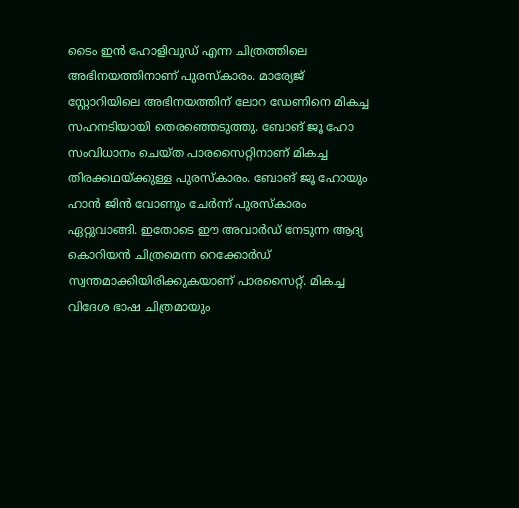ടൈം ഇന്‍ ഹോളിവുഡ് എന്ന ചിത്രത്തിലെ അഭിനയത്തിനാണ് പുരസ്‌കാരം. മാര്യേജ് സ്റ്റോറിയിലെ അഭിനയത്തിന് ലോറ ഡേണിനെ മികച്ച സഹനടിയായി തെരഞ്ഞെടുത്തു. ബോങ് ജൂ ഹോ സംവിധാനം ചെയ്ത പാരസൈറ്റിനാണ് മികച്ച തിരക്കഥയ്ക്കുള്ള പുരസ്‌കാരം. ബോങ് ജൂ ഹോയും ഹാന്‍ ജിന്‍ വോണും ചേര്‍ന്ന് പുരസ്കാരം ഏറ്റുവാങ്ങി. ഇതോടെ ഈ അവാര്‍ഡ് നേടുന്ന ആദ്യ കൊറിയന്‍ ചിത്രമെന്ന റെക്കോര്‍ഡ് സ്വന്തമാക്കിയിരിക്കുകയാണ് പാരസൈറ്റ്. മികച്ച വിദേശ ഭാഷ ചിത്രമായും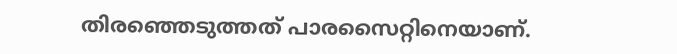തിരഞ്ഞെടുത്തത് പാരസൈറ്റിനെയാണ്.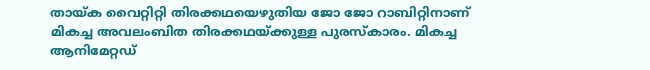തായ്ക വൈറ്റിറ്റി തിരക്കഥയെഴുതിയ ജോ ജോ റാബിറ്റിനാണ് മികച്ച അവലംബിത തിരക്കഥയ്ക്കുള്ള പുരസ്‌കാരം. മികച്ച ആനിമേറ്റഡ്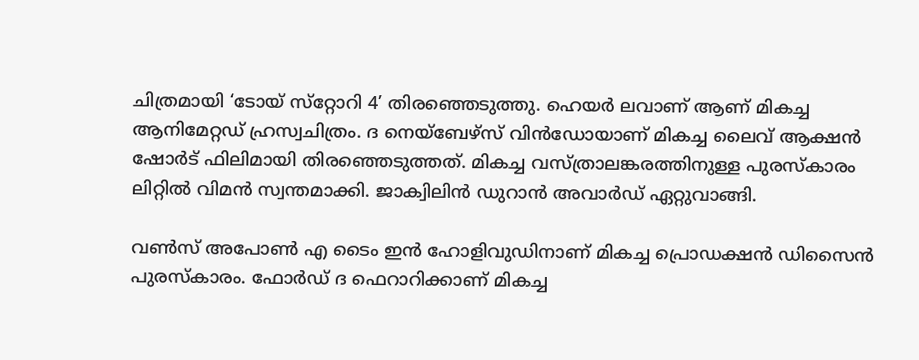ചിത്രമായി ‘ടോയ് സ്‌റ്റോറി 4’ തിരഞ്ഞെടുത്തു. ഹെയര്‍ ലവാണ് ആണ് മികച്ച ആനിമേറ്റഡ് ഹ്രസ്വചിത്രം. ദ നെയ്‌ബേഴ്‌സ് വിന്‍ഡോയാണ് മികച്ച ലൈവ് ആക്ഷന്‍ ഷോര്‍ട് ഫിലിമായി തിരഞ്ഞെടുത്തത്. മികച്ച വസ്ത്രാലങ്കരത്തിനുള്ള പുരസ്‌കാരം ലിറ്റില്‍ വിമന്‍ സ്വന്തമാക്കി. ജാക്വിലിന്‍ ഡുറാന്‍ അവാര്‍ഡ് ഏറ്റുവാങ്ങി.

വണ്‍സ് അപോണ്‍ എ ടൈം ഇന്‍ ഹോളിവുഡിനാണ് മികച്ച പ്രൊഡക്ഷന്‍ ഡിസൈന്‍ പുരസ്‌കാരം. ഫോര്‍ഡ് ദ ഫെറാറിക്കാണ് മികച്ച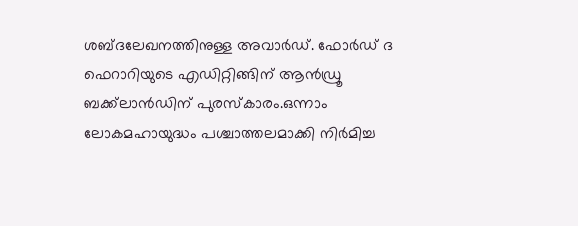ശബ്ദലേഖനത്തിനുള്ള അവാര്‍ഡ്. ഫോര്‍ഡ് ദ ഫെറാറിയുടെ എഡിറ്റിങ്ങിന് ആന്‍ഡ്രൂ ബക്ക്‌ലാന്‍ഡിന് പുരസ്‌കാരം.ഒന്നാം ലോകമഹായുദ്ധം പശ്ചാത്തലമാക്കി നിര്‍മിച്ച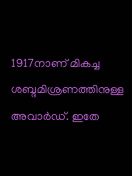1917നാണ് മികച്ച ശബ്ദമിശ്രണത്തിനുള്ള അവാര്‍ഡ്. ഇതേ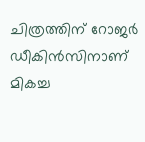ചിത്രത്തിന് റോജര്‍ ഡീകിന്‍സിനാണ് മികച്ച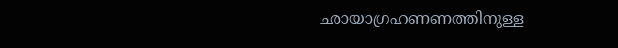ഛായാഗ്രഹണണത്തിനുള്ള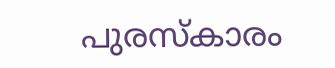പുരസ്‌കാരം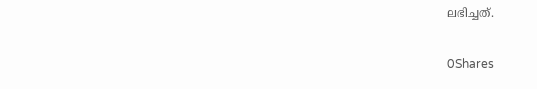ലഭിച്ചത്.

0Shares